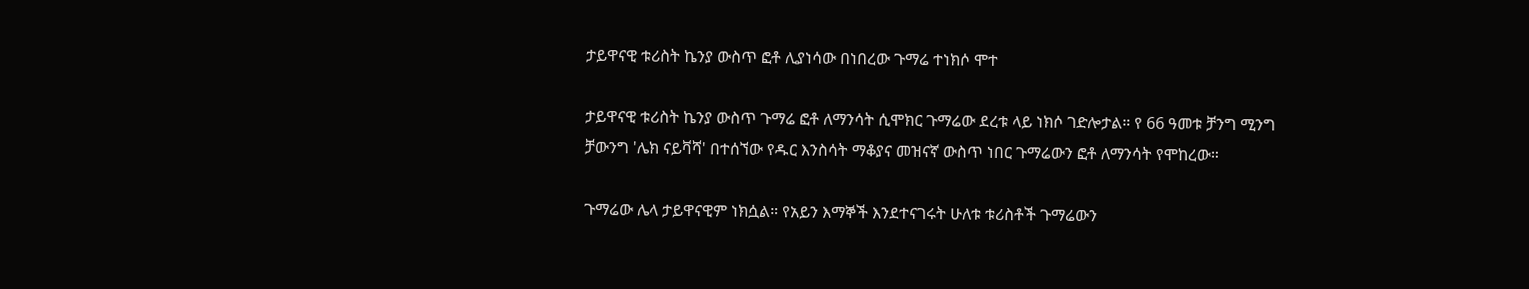ታይዋናዊ ቱሪስት ኬንያ ውስጥ ፎቶ ሊያነሳው በነበረው ጉማሬ ተነክሶ ሞተ

ታይዋናዊ ቱሪስት ኬንያ ውስጥ ጉማሬ ፎቶ ለማንሳት ሲሞክር ጉማሬው ደረቱ ላይ ነክሶ ገድሎታል። የ 66 ዓመቱ ቻንግ ሚንግ ቻውንግ 'ሌክ ናይቫሻ' በተሰኘው የዱር እንስሳት ማቆያና መዝናኛ ውስጥ ነበር ጉማሬውን ፎቶ ለማንሳት የሞከረው።

ጉማሬው ሌላ ታይዋናዊም ነክሷል። የአይን እማኞች እንደተናገሩት ሁለቱ ቱሪስቶች ጉማሬውን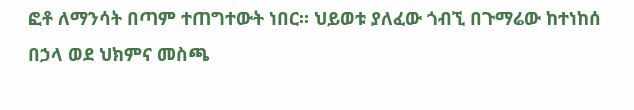ፎቶ ለማንሳት በጣም ተጠግተውት ነበር። ህይወቱ ያለፈው ጎብኚ በጉማሬው ከተነከሰ በኃላ ወደ ህክምና መስጫ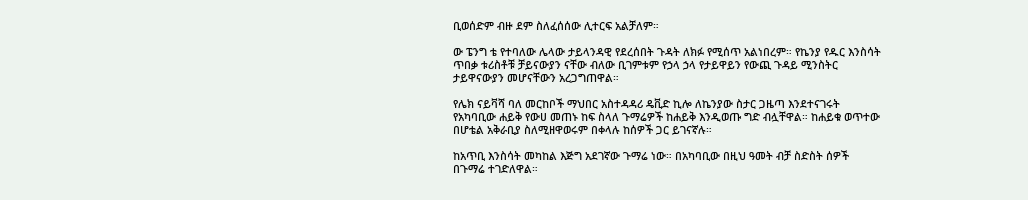ቢወሰድም ብዙ ደም ስለፈሰሰው ሊተርፍ አልቻለም።

ው ፔንግ ቴ የተባለው ሌላው ታይላንዳዊ የደረሰበት ጉዳት ለክፉ የሚሰጥ አልነበረም። የኬንያ የዱር እንስሳት ጥበቃ ቱሪስቶቹ ቻይናውያን ናቸው ብለው ቢገምቱም የኃላ ኃላ የታይዋይን የውጪ ጉዳይ ሚንስትር ታይዋናውያን መሆናቸውን አረጋግጠዋል።

የሌክ ናይቫሻ ባለ መርከቦች ማህበር አስተዳዳሪ ዴቪድ ኪሎ ለኬንያው ስታር ጋዜጣ እንደተናገሩት የአካባቢው ሐይቅ የውሀ መጠኑ ከፍ ስላለ ጉማሬዎች ከሐይቅ እንዲወጡ ግድ ብሏቸዋል። ከሐይቁ ወጥተው በሆቴል አቅራቢያ ስለሚዘዋወሩም በቀላሉ ከሰዎች ጋር ይገናኛሉ።

ከአጥቢ እንስሳት መካከል እጅግ አደገኛው ጉማሬ ነው። በአካባቢው በዚህ ዓመት ብቻ ስድስት ሰዎች በጉማሬ ተገድለዋል።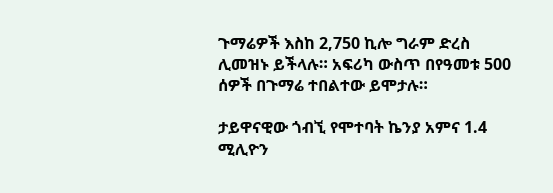ጉማሬዎች እስከ 2,750 ኪሎ ግራም ድረስ ሊመዝኑ ይችላሉ። አፍሪካ ውስጥ በየዓመቱ 500 ሰዎች በጉማሬ ተበልተው ይሞታሉ።

ታይዋናዊው ጎብኚ የሞተባት ኬንያ አምና 1.4 ሚሊዮን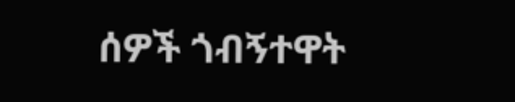ሰዎች ጎብኝተዋት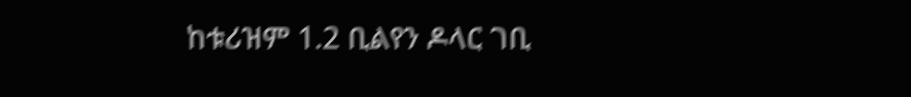ከቱሪዝም 1.2 ቢልየን ዶላር ገቢ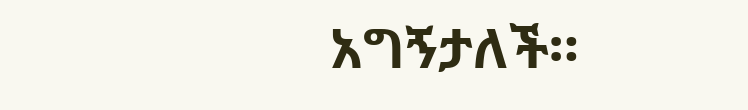አግኝታለች።